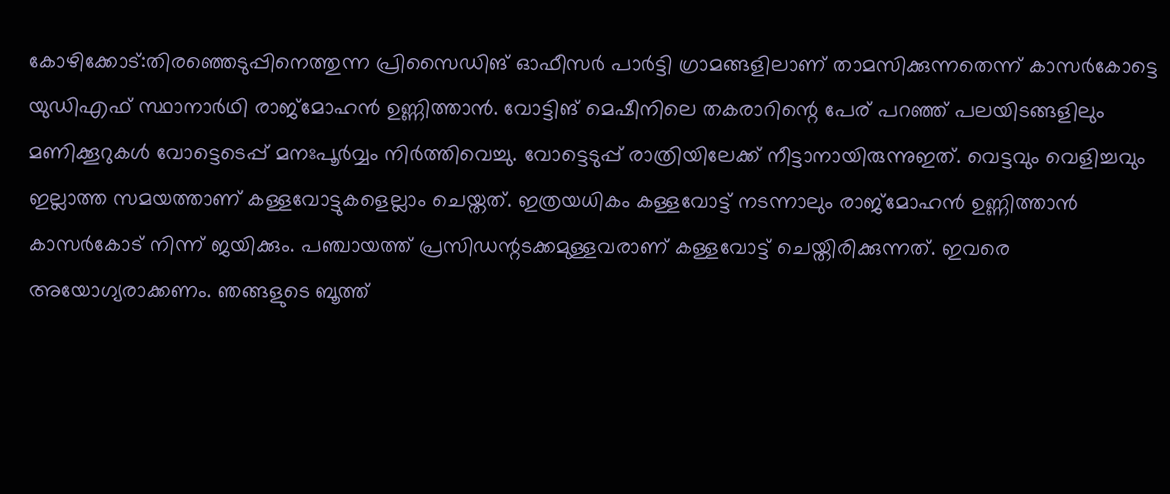കോഴിക്കോട്:തിരഞ്ഞെടുപ്പിനെത്തുന്ന പ്രിസൈഡിങ് ഓഫീസർ പാർട്ടി ഗ്രാമങ്ങളിലാണ് താമസിക്കുന്നതെന്ന് കാസർകോട്ടെ യുഡിഎഫ് സ്ഥാനാർഥി രാജ്മോഹൻ ഉണ്ണിത്താൻ. വോട്ടിങ് മെഷീനിലെ തകരാറിന്റെ പേര് പറഞ്ഞ് പലയിടങ്ങളിലും മണിക്കൂറുകൾ വോട്ടെടെപ്പ് മനഃപൂർവ്വം നിർത്തിവെച്ചു. വോട്ടെടുപ്പ് രാത്രിയിലേക്ക് നീട്ടാനായിരുന്നുഇത്. വെട്ടവും വെളിച്ചവും ഇല്ലാത്ത സമയത്താണ് കള്ളവോട്ടുകളെല്ലാം ചെയ്തത്. ഇത്രയധികം കള്ളവോട്ട് നടന്നാലും രാജ്മോഹൻ ഉണ്ണിത്താൻ കാസർകോട് നിന്ന് ജയിക്കും. പഞ്ചായത്ത് പ്രസിഡന്റടക്കമുള്ളവരാണ് കള്ളവോട്ട് ചെയ്തിരിക്കുന്നത്. ഇവരെ അയോഗ്യരാക്കണം. ഞങ്ങളുടെ ബൂത്ത്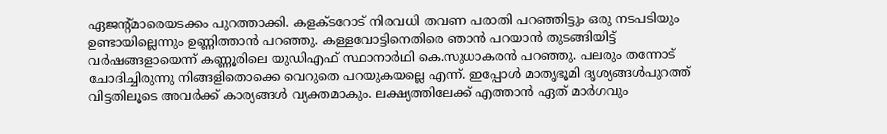ഏജന്റ്മാരെയടക്കം പുറത്താക്കി. കളക്ടറോട് നിരവധി തവണ പരാതി പറഞ്ഞിട്ടും ഒരു നടപടിയും ഉണ്ടായില്ലെന്നും ഉണ്ണിത്താൻ പറഞ്ഞു. കള്ളവോട്ടിനെതിരെ ഞാൻ പറയാൻ തുടങ്ങിയിട്ട് വർഷങ്ങളായെന്ന് കണ്ണൂരിലെ യുഡിഎഫ് സ്ഥാനാർഥി കെ.സുധാകരൻ പറഞ്ഞു. പലരും തന്നോട് ചോദിച്ചിരുന്നു നിങ്ങളിതൊക്കെ വെറുതെ പറയുകയല്ലെ എന്ന്. ഇപ്പോൾ മാതൃഭൂമി ദൃശ്യങ്ങൾപുറത്ത് വിട്ടതിലൂടെ അവർക്ക് കാര്യങ്ങൾ വ്യക്തമാകും. ലക്ഷ്യത്തിലേക്ക് എത്താൻ ഏത് മാർഗവും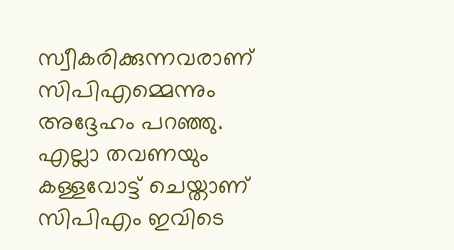സ്വീകരിക്കുന്നവരാണ് സിപിഎമ്മെന്നും അദ്ദേഹം പറഞ്ഞു. എല്ലാ തവണയും കള്ളവോട്ട് ചെയ്താണ് സിപിഎം ഇവിടെ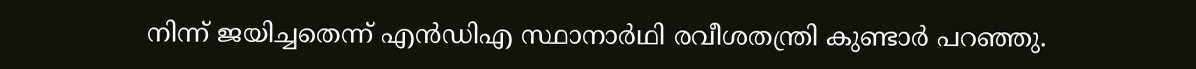നിന്ന് ജയിച്ചതെന്ന് എൻഡിഎ സ്ഥാനാർഥി രവീശതന്ത്രി കുണ്ടാർ പറഞ്ഞു.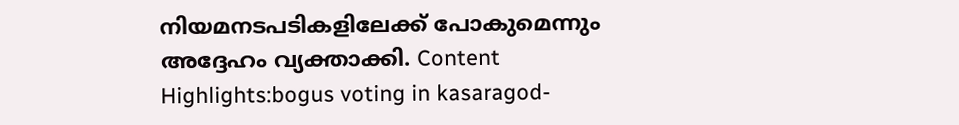നിയമനടപടികളിലേക്ക് പോകുമെന്നും അദ്ദേഹം വ്യക്താക്കി. Content Highlights:bogus voting in kasaragod-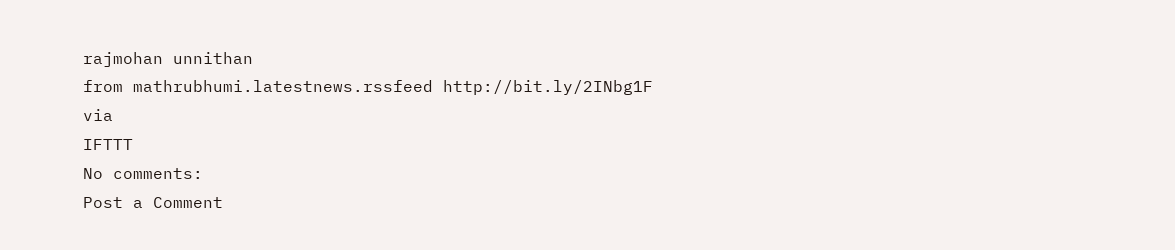rajmohan unnithan
from mathrubhumi.latestnews.rssfeed http://bit.ly/2INbg1F
via
IFTTT
No comments:
Post a Comment